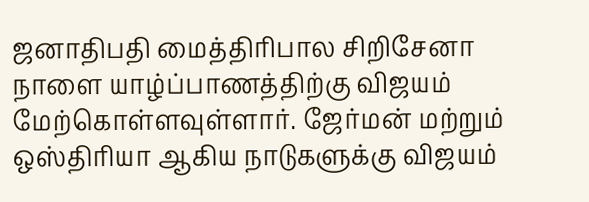ஜனாதிபதி மைத்திரிபால சிறிசேனா நாளை யாழ்ப்பாணத்திற்கு விஜயம்
மேற்கொள்ளவுள்ளார். ஜேர்மன் மற்றும் ஒஸ்திரியா ஆகிய நாடுகளுக்கு விஜயம்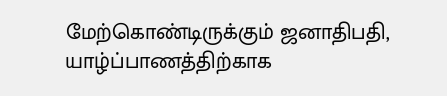மேற்கொண்டிருக்கும் ஜனாதிபதி, யாழ்ப்பாணத்திற்காக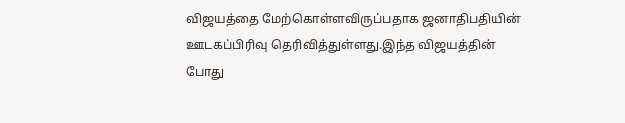விஜயத்தை மேற்கொள்ளவிருப்பதாக ஜனாதிபதியின்
ஊடகப்பிரிவு தெரிவித்துள்ளது.இந்த விஜயத்தின் போது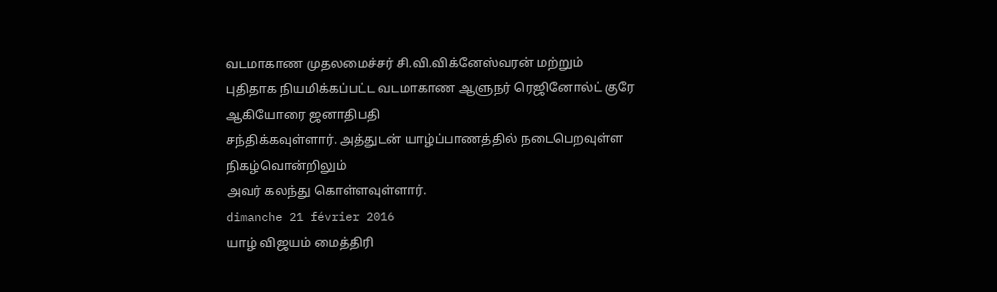வடமாகாண முதலமைச்சர் சி.வி.விக்னேஸ்வரன் மற்றும்
புதிதாக நியமிக்கப்பட்ட வடமாகாண ஆளுநர் ரெஜினோல்ட் குரே ஆகியோரை ஜனாதிபதி
சந்திக்கவுள்ளார். அத்துடன் யாழ்ப்பாணத்தில் நடைபெறவுள்ள நிகழ்வொன்றிலும்
அவர் கலந்து கொள்ளவுள்ளார்.
dimanche 21 février 2016
யாழ் விஜயம் மைத்திரி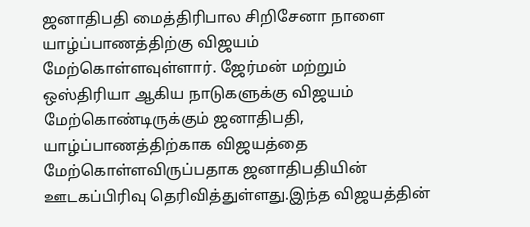ஜனாதிபதி மைத்திரிபால சிறிசேனா நாளை யாழ்ப்பாணத்திற்கு விஜயம்
மேற்கொள்ளவுள்ளார். ஜேர்மன் மற்றும் ஒஸ்திரியா ஆகிய நாடுகளுக்கு விஜயம்
மேற்கொண்டிருக்கும் ஜனாதிபதி, யாழ்ப்பாணத்திற்காக விஜயத்தை மேற்கொள்ளவிருப்பதாக ஜனாதிபதியின்
ஊடகப்பிரிவு தெரிவித்துள்ளது.இந்த விஜயத்தின்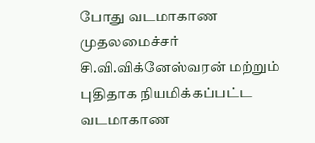போது வடமாகாண முதலமைச்சர் சி.வி.விக்னேஸ்வரன் மற்றும்
புதிதாக நியமிக்கப்பட்ட வடமாகாண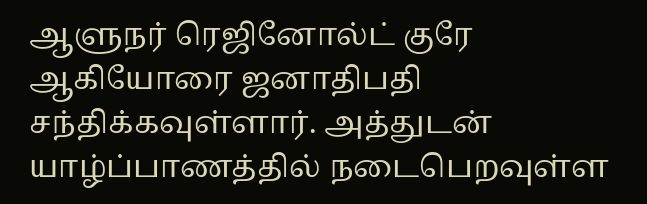ஆளுநர் ரெஜினோல்ட் குரே ஆகியோரை ஜனாதிபதி
சந்திக்கவுள்ளார். அத்துடன் யாழ்ப்பாணத்தில் நடைபெறவுள்ள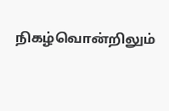நிகழ்வொன்றிலும்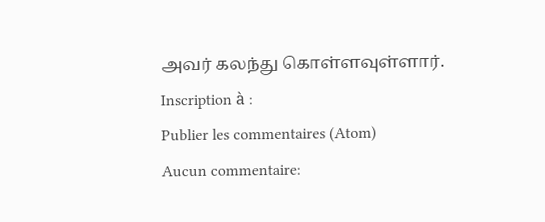அவர் கலந்து கொள்ளவுள்ளார்.
Inscription à :
Publier les commentaires (Atom)
Aucun commentaire: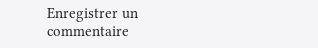Enregistrer un commentaire